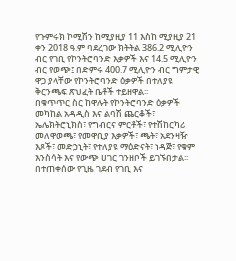የጉምሩክ ኮሚሽን ከሚያዚያ 11 እስከ ሚያዚያ 21 ቀን 2018 ዓ.ም ባደረገው ክትትል 386.2 ሚሊዮን ብር የገቢ የኮንትሮባንድ እቃዎች እና 14.5 ሚሊዮን ብር የወጭ፤ በድምሩ 400.7 ሚሊዮን ብር ግምታዊ ዋጋ ያላቸው የኮንትሮባንድ ዕቃዎች በተለያዩ ቅርንጫፍ ጽህፈት ቤቶች ተይዘዋል፡፡
በቁጥጥር ስር ከዋሉት የኮንትሮባንድ ዕቃዎች መካከል አዳዲስ እና ልባሽ ጨርቆች፣ ኤሌክትሮኒክስ፣ የግብርና ምርቶች፣ የተሽከርካሪ መለዋወጫ፣ የመዋቢያ እቃዎች፣ ጫት፣ አደንዛዥ እጾች፣ መድኃኒት፣ የተለያዩ ማዕድናት፣ ነዳጅ፣ የቁም እንስሳት እና የውጭ ሀገር ገንዘቦች ይገኙበታል፡፡
በተጠቀሰው የጊዜ ገደብ የገቢ እና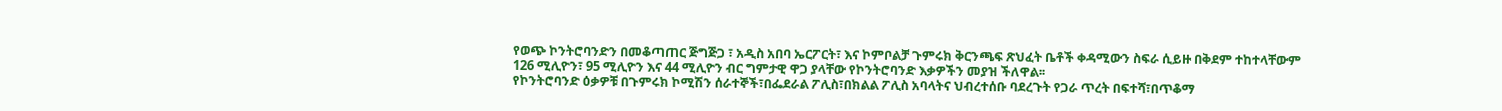የወጭ ኮንትሮባንድን በመቆጣጠር ጅግጅጋ ፣ አዲስ አበባ ኤርፖርት፣ እና ኮምቦልቻ ጉምሩክ ቅርንጫፍ ጽህፈት ቤቶች ቀዳሚውን ስፍራ ሲይዙ በቅደም ተከተላቸውም 126 ሚሊዮን፣ 95 ሚሊዮን እና 44 ሚሊዮን ብር ግምታዊ ዋጋ ያላቸው የኮንትሮባንድ እቃዎችን መያዝ ችለዋል፡፡
የኮንትሮባንድ ዕቃዎቹ በጉምሩክ ኮሚሽን ሰራተኞች፣በፌደራል ፖሊስ፣በክልል ፖሊስ አባላትና ህብረተሰቡ ባደረጉት የጋራ ጥረት በፍተሻ፣በጥቆማ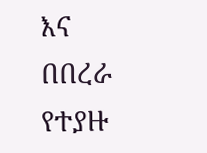እና በበረራ የተያዙ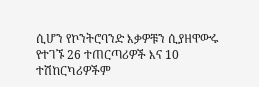ሲሆን የኮንትሮባንድ እቃዎቹን ሲያዘዋውሩ የተገኙ 26 ተጠርጣሪዎች እና 10 ተሽከርካሪዎችም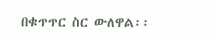በቁጥጥር ስር ውለዋል፡፡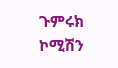ጉምሩክ ኮሚሽን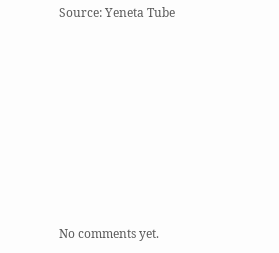Source: Yeneta Tube









No comments yet.